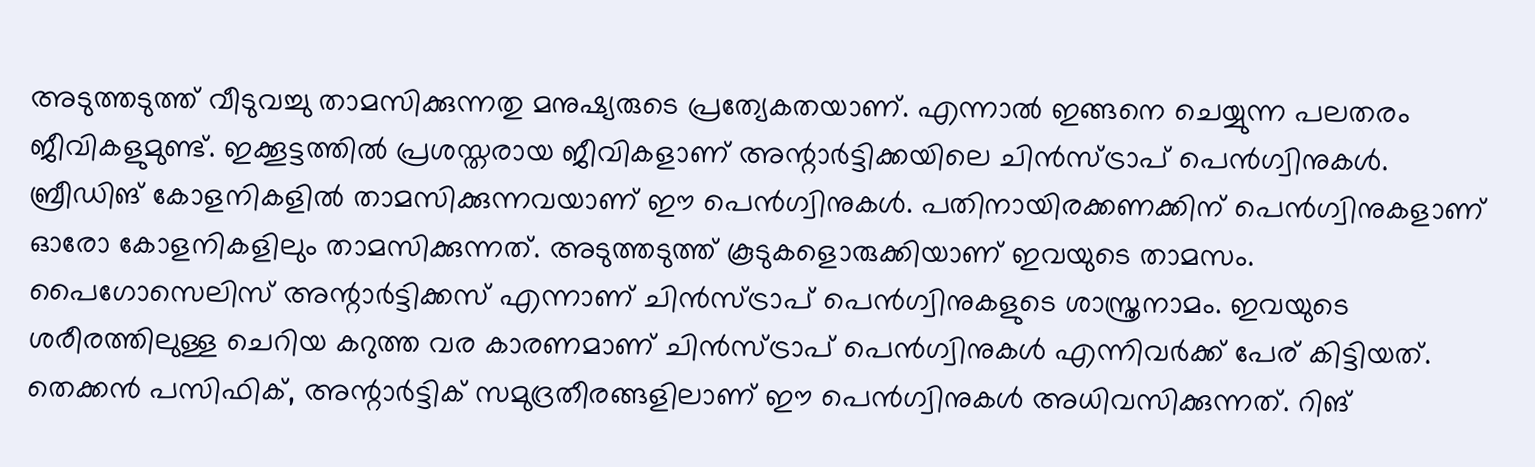അടുത്തടുത്ത് വീടുവച്ചു താമസിക്കുന്നതു മനുഷ്യരുടെ പ്രത്യേകതയാണ്. എന്നാൽ ഇങ്ങനെ ചെയ്യുന്ന പലതരം ജീവികളുമുണ്ട്. ഇക്കൂട്ടത്തിൽ പ്രശസ്തരായ ജീവികളാണ് അന്റാർട്ടിക്കയിലെ ചിൻസ്ട്രാപ് പെൻഗ്വിനുകൾ. ബ്രീഡിങ് കോളനികളിൽ താമസിക്കുന്നവയാണ് ഈ പെൻഗ്വിനുകൾ. പതിനായിരക്കണക്കിന് പെൻഗ്വിനുകളാണ് ഓരോ കോളനികളിലും താമസിക്കുന്നത്. അടുത്തടുത്ത് കൂടുകളൊരുക്കിയാണ് ഇവയുടെ താമസം.
പൈഗോസെലിസ് അന്റാർട്ടിക്കസ് എന്നാണ് ചിൻസ്ട്രാപ് പെൻഗ്വിനുകളുടെ ശാസ്ത്രനാമം. ഇവയുടെ ശരീരത്തിലുള്ള ചെറിയ കറുത്ത വര കാരണമാണ് ചിൻസ്ട്രാപ് പെൻഗ്വിനുകൾ എന്നിവർക്ക് പേര് കിട്ടിയത്. തെക്കൻ പസിഫിക്, അന്റാർട്ടിക് സമുദ്രതീരങ്ങളിലാണ് ഈ പെൻഗ്വിനുകൾ അധിവസിക്കുന്നത്. റിങ്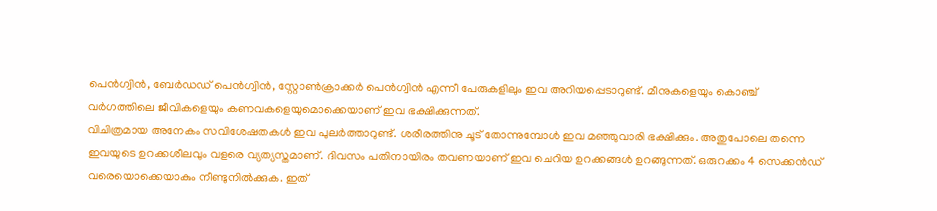പെൻഗ്വിൻ, ബേർഡഡ് പെൻഗ്വിൻ, സ്റ്റോൺക്രാക്കർ പെൻഗ്വിൻ എന്നീ പേരുകളിലും ഇവ അറിയപ്പെടാറുണ്ട്. മീനുകളെയും കൊഞ്ച് വർഗത്തിലെ ജീവികളെയും കണവകളെയുമൊക്കെയാണ് ഇവ ഭക്ഷിക്കുന്നത്.
വിചിത്രമായ അനേകം സവിശേഷതകൾ ഇവ പുലർത്താറുണ്ട്. ശരീരത്തിനു ചൂട് തോന്നുമ്പോൾ ഇവ മഞ്ഞുവാരി ഭക്ഷിക്കും. അതുപോലെ തന്നെ ഇവയുടെ ഉറക്കശീലവും വളരെ വ്യത്യസ്തമാണ്. ദിവസം പതിനായിരം തവണയാണ് ഇവ ചെറിയ ഉറക്കങ്ങൾ ഉറങ്ങുന്നത്. ഒരുറക്കം 4 സെക്കൻഡ് വരെയൊക്കെയാകും നീണ്ടുനിൽക്കുക. ഇത്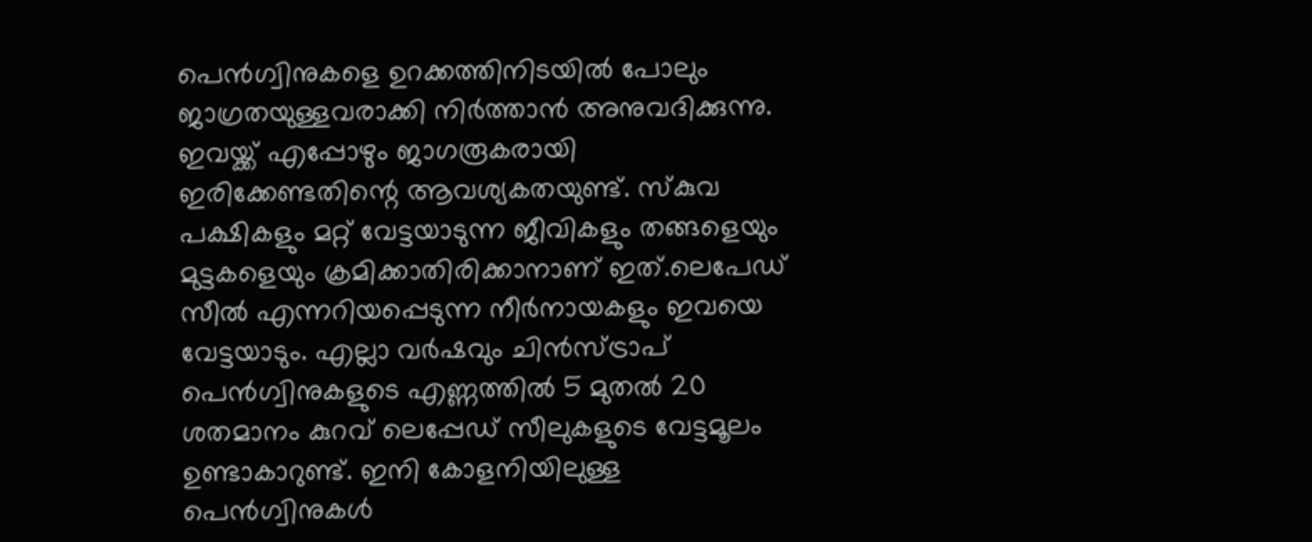പെൻഗ്വിനുകളെ ഉറക്കത്തിനിടയിൽ പോലും ജാഗ്രതയുള്ളവരാക്കി നിർത്താൻ അനുവദിക്കുന്നു.
ഇവയ്ക്ക് എപ്പോഴും ജാഗരൂകരായി ഇരിക്കേണ്ടതിന്റെ ആവശ്യകതയുണ്ട്. സ്കുവ പക്ഷികളും മറ്റ് വേട്ടയാടുന്ന ജീവികളും തങ്ങളെയും മുട്ടകളെയും ക്രമിക്കാതിരിക്കാനാണ് ഇത്.ലെപേഡ് സീൽ എന്നറിയപ്പെടുന്ന നീർനായകളും ഇവയെ വേട്ടയാടും. എല്ലാ വർഷവും ചിൻസ്ട്രാപ് പെൻഗ്വിനുകളുടെ എണ്ണത്തിൽ 5 മുതൽ 20 ശതമാനം കുറവ് ലെപ്പേഡ് സീലുകളുടെ വേട്ടമൂലം ഉണ്ടാകാറുണ്ട്. ഇനി കോളനിയിലുള്ള പെൻഗ്വിനുകൾ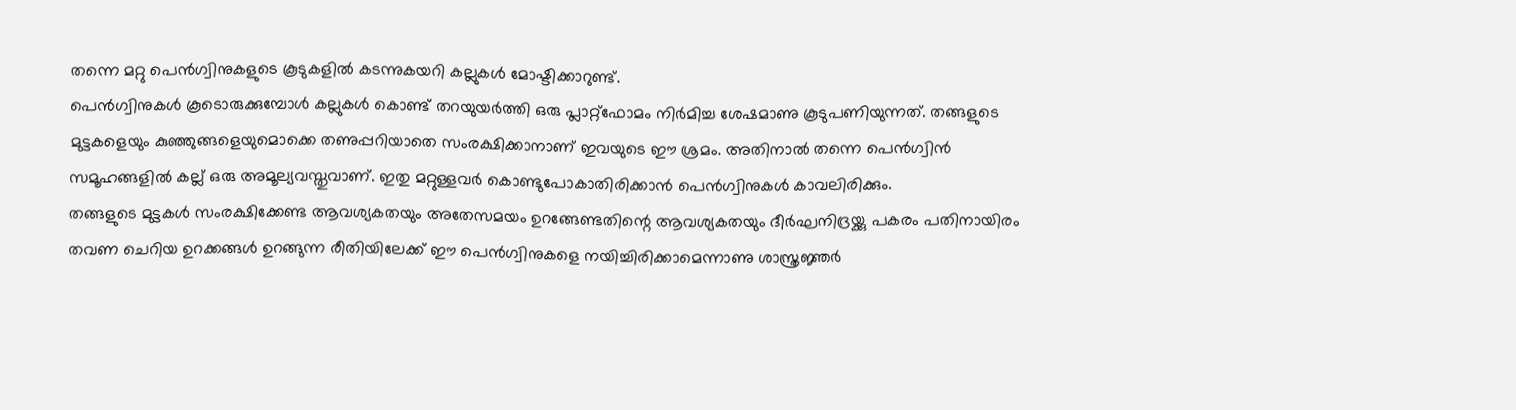തന്നെ മറ്റു പെൻഗ്വിനുകളുടെ കൂടുകളിൽ കടന്നുകയറി കല്ലുകൾ മോഷ്ടിക്കാറുണ്ട്.
പെൻഗ്വിനുകൾ കൂടൊരുക്കുമ്പോൾ കല്ലുകൾ കൊണ്ട് തറയുയർത്തി ഒരു പ്ലാറ്റ്ഫോമം നിർമിച്ച ശേഷമാണു കൂടുപണിയുന്നത്. തങ്ങളുടെ മുട്ടകളെയും കുഞ്ഞുങ്ങളെയുമൊക്കെ തണുപ്പറിയാതെ സംരക്ഷിക്കാനാണ് ഇവയുടെ ഈ ശ്രമം. അതിനാൽ തന്നെ പെൻഗ്വിൻ സമൂഹങ്ങളിൽ കല്ല് ഒരു അമൂല്യവസ്തുവാണ്. ഇതു മറ്റുള്ളവർ കൊണ്ടുപോകാതിരിക്കാൻ പെൻഗ്വിനുകൾ കാവലിരിക്കും.
തങ്ങളുടെ മുട്ടകൾ സംരക്ഷിക്കേണ്ട ആവശ്യകതയും അതേസമയം ഉറങ്ങേണ്ടതിന്റെ ആവശ്യകതയും ദീർഘനിദ്രയ്ക്കു പകരം പതിനായിരം തവണ ചെറിയ ഉറക്കങ്ങൾ ഉറങ്ങുന്ന രീതിയിലേക്ക് ഈ പെൻഗ്വിനുകളെ നയിച്ചിരിക്കാമെന്നാണു ശാസ്ത്രജ്ഞർ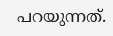പറയുന്നത്.